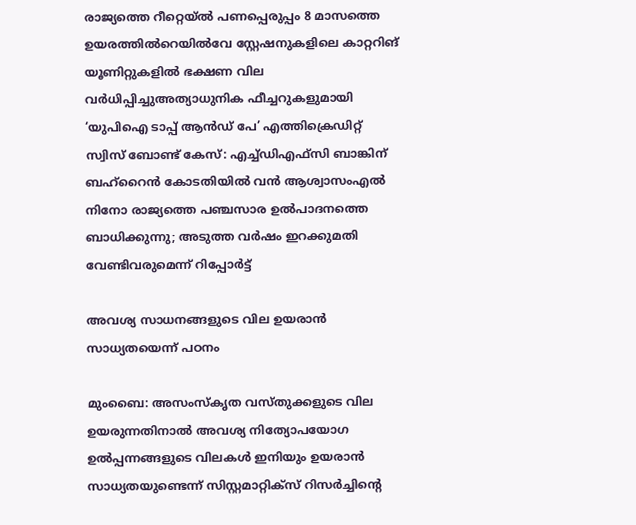രാജ്യത്തെ റീറ്റെയ്ൽ പണപ്പെരുപ്പം 8 മാസത്തെ ഉയരത്തിൽറെയിൽവേ സ്റ്റേഷനുകളിലെ കാറ്ററിങ് യൂണിറ്റുകളിൽ ഭക്ഷണ വില വർധിപ്പിച്ചുഅത്യാധുനിക ഫീച്ചറുകളുമായി ‘യുപിഐ ടാപ്പ് ആൻഡ് പേ’ എത്തിക്രെഡിറ്റ് സ്വിസ് ബോണ്ട് കേസ്: എച്ച്ഡിഎഫ്സി ബാങ്കിന് ബഹ്‌റൈൻ കോടതിയിൽ വൻ ആശ്വാസംഎൽ നിനോ രാജ്യത്തെ പഞ്ചസാര ഉൽപാദനത്തെ ബാധിക്കുന്നു; അടുത്ത വർഷം ഇറക്കുമതി വേണ്ടിവരുമെന്ന് റിപ്പോർട്ട്

അവശ്യ സാധനങ്ങളുടെ വില ഉയരാന്‍ സാധ്യതയെന്ന് പഠനം

മുംബൈ: അസംസ്‌കൃത വസ്തുക്കളുടെ വില ഉയരുന്നതിനാല്‍ അവശ്യ നിത്യോപയോഗ ഉല്‍പ്പന്നങ്ങളുടെ വിലകള്‍ ഇനിയും ഉയരാന്‍ സാധ്യതയുണ്ടെന്ന് സിസ്റ്റമാറ്റിക്സ് റിസര്‍ച്ചിന്റെ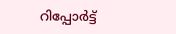റിപ്പോര്‍ട്ട്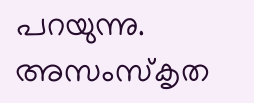പറയുന്നു. അസംസ്‌കൃത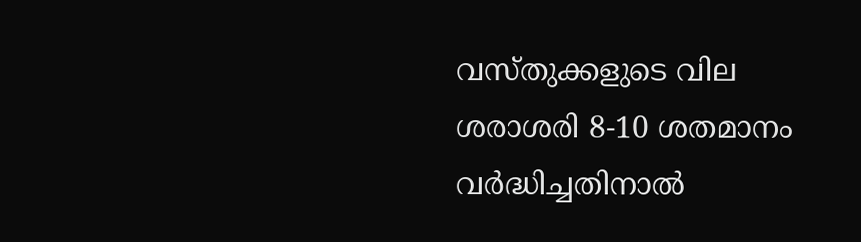വസ്തുക്കളുടെ വില ശരാശരി 8-10 ശതമാനം വര്‍ദ്ധിച്ചതിനാല്‍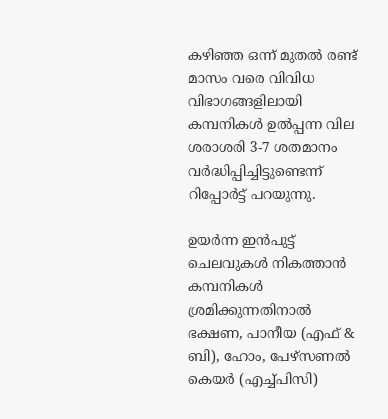കഴിഞ്ഞ ഒന്ന് മുതല്‍ രണ്ട് മാസം വരെ വിവിധ വിഭാഗങ്ങളിലായി കമ്പനികള്‍ ഉല്‍പ്പന്ന വില ശരാശരി 3-7 ശതമാനം വര്‍ദ്ധിപ്പിച്ചിട്ടുണ്ടെന്ന് റിപ്പോര്‍ട്ട് പറയുന്നു.

ഉയര്‍ന്ന ഇന്‍പുട്ട് ചെലവുകള്‍ നികത്താന്‍ കമ്പനികള്‍ ശ്രമിക്കുന്നതിനാല്‍ ഭക്ഷണ, പാനീയ (എഫ് & ബി), ഹോം, പേഴ്സണല്‍ കെയര്‍ (എച്ച്പിസി)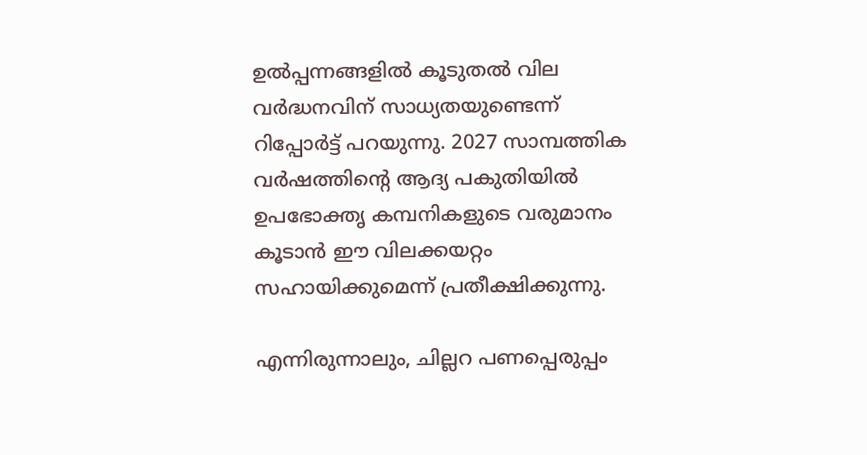ഉല്‍പ്പന്നങ്ങളില്‍ കൂടുതല്‍ വില വര്‍ദ്ധനവിന് സാധ്യതയുണ്ടെന്ന് റിപ്പോര്‍ട്ട് പറയുന്നു. 2027 സാമ്പത്തിക വര്‍ഷത്തിന്റെ ആദ്യ പകുതിയില്‍ ഉപഭോക്തൃ കമ്പനികളുടെ വരുമാനം കൂടാന്‍ ഈ വിലക്കയറ്റം സഹായിക്കുമെന്ന് പ്രതീക്ഷിക്കുന്നു.

എന്നിരുന്നാലും, ചില്ലറ പണപ്പെരുപ്പം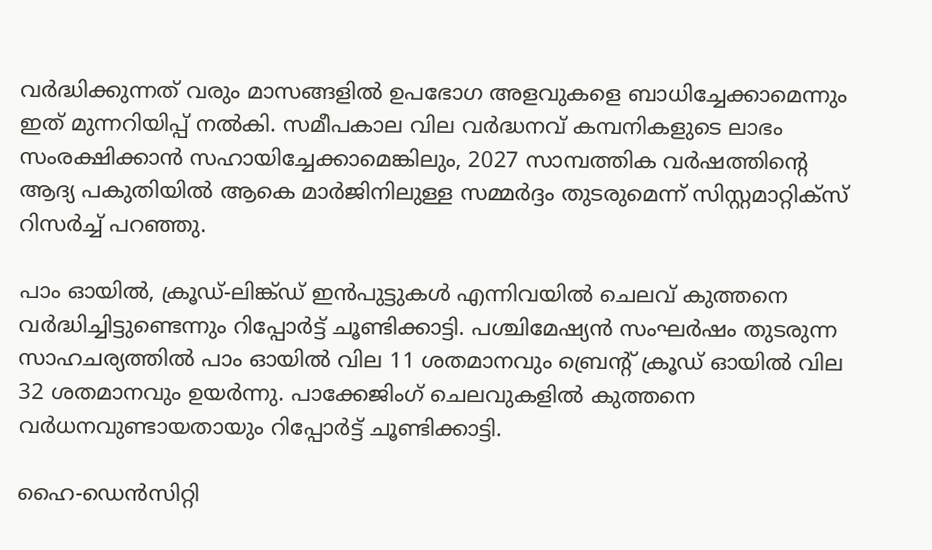വര്‍ദ്ധിക്കുന്നത് വരും മാസങ്ങളില്‍ ഉപഭോഗ അളവുകളെ ബാധിച്ചേക്കാമെന്നും ഇത് മുന്നറിയിപ്പ് നല്‍കി. സമീപകാല വില വര്‍ദ്ധനവ് കമ്പനികളുടെ ലാഭം സംരക്ഷിക്കാന്‍ സഹായിച്ചേക്കാമെങ്കിലും, 2027 സാമ്പത്തിക വര്‍ഷത്തിന്റെ ആദ്യ പകുതിയില്‍ ആകെ മാര്‍ജിനിലുള്ള സമ്മര്‍ദ്ദം തുടരുമെന്ന് സിസ്റ്റമാറ്റിക്‌സ് റിസര്‍ച്ച് പറഞ്ഞു.

പാം ഓയില്‍, ക്രൂഡ്-ലിങ്ക്ഡ് ഇന്‍പുട്ടുകള്‍ എന്നിവയില്‍ ചെലവ് കുത്തനെ വര്‍ദ്ധിച്ചിട്ടുണ്ടെന്നും റിപ്പോര്‍ട്ട് ചൂണ്ടിക്കാട്ടി. പശ്ചിമേഷ്യന്‍ സംഘര്‍ഷം തുടരുന്ന സാഹചര്യത്തില്‍ പാം ഓയില്‍ വില 11 ശതമാനവും ബ്രെന്റ് ക്രൂഡ് ഓയില്‍ വില 32 ശതമാനവും ഉയര്‍ന്നു. പാക്കേജിംഗ് ചെലവുകളില്‍ കുത്തനെ വര്‍ധനവുണ്ടായതായും റിപ്പോര്‍ട്ട് ചൂണ്ടിക്കാട്ടി.

ഹൈ-ഡെന്‍സിറ്റി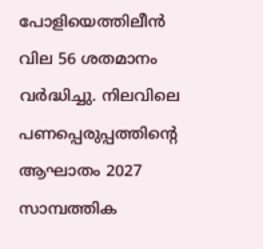പോളിയെത്തിലീന്‍ വില 56 ശതമാനം വര്‍ദ്ധിച്ചു. നിലവിലെ പണപ്പെരുപ്പത്തിന്റെ ആഘാതം 2027 സാമ്പത്തിക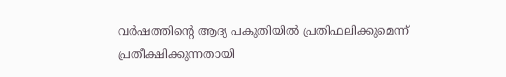വര്‍ഷത്തിന്റെ ആദ്യ പകുതിയില്‍ പ്രതിഫലിക്കുമെന്ന് പ്രതീക്ഷിക്കുന്നതായി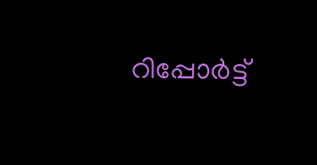റിപ്പോര്‍ട്ട്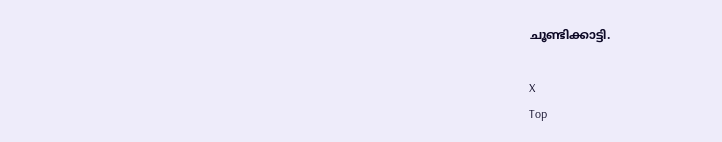ചൂണ്ടിക്കാട്ടി.

X
Top